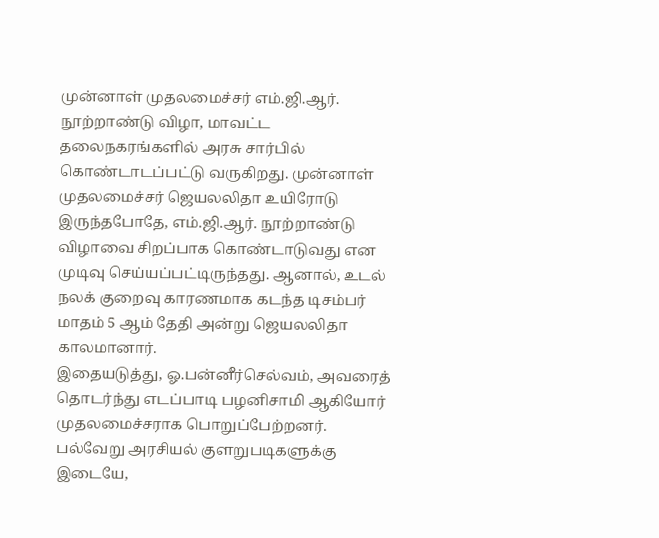முன்னாள் முதலமைச்சர் எம்.ஜி.ஆர். நூற்றாண்டு விழா, மாவட்ட தலைநகரங்களில் அரசு சார்பில் கொண்டாடப்பட்டு வருகிறது. முன்னாள் முதலமைச்சர் ஜெயலலிதா உயிரோடு இருந்தபோதே, எம்.ஜி.ஆர். நூற்றாண்டு விழாவை சிறப்பாக கொண்டாடுவது என முடிவு செய்யப்பட்டிருந்தது. ஆனால், உடல் நலக் குறைவு காரணமாக கடந்த டிசம்பர் மாதம் 5 ஆம் தேதி அன்று ஜெயலலிதா காலமானார்.
இதையடுத்து, ஓ.பன்னீர்செல்வம், அவரைத் தொடர்ந்து எடப்பாடி பழனிசாமி ஆகியோர் முதலமைச்சராக பொறுப்பேற்றனர். பல்வேறு அரசியல் குளறுபடிகளுக்கு இடையே,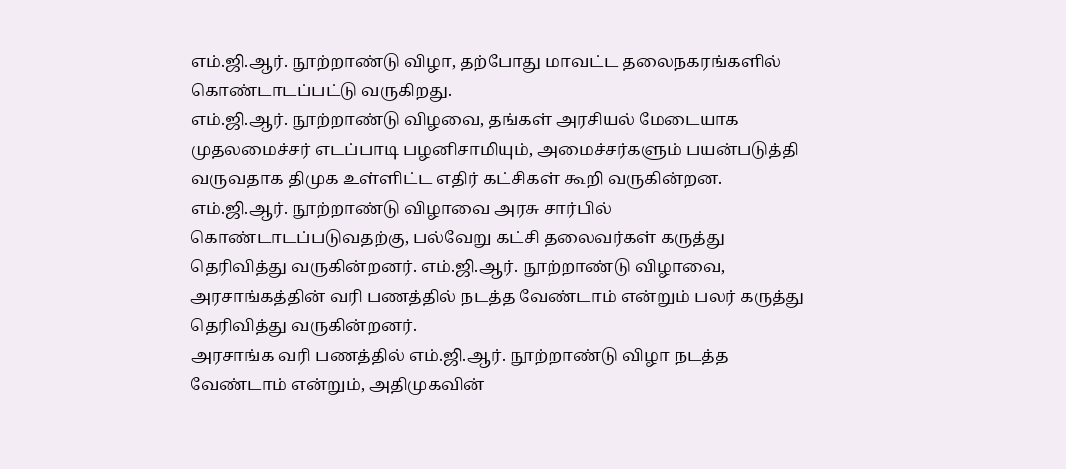எம்.ஜி.ஆர். நூற்றாண்டு விழா, தற்போது மாவட்ட தலைநகரங்களில் கொண்டாடப்பட்டு வருகிறது.
எம்.ஜி.ஆர். நூற்றாண்டு விழவை, தங்கள் அரசியல் மேடையாக முதலமைச்சர் எடப்பாடி பழனிசாமியும், அமைச்சர்களும் பயன்படுத்தி வருவதாக திமுக உள்ளிட்ட எதிர் கட்சிகள் கூறி வருகின்றன.
எம்.ஜி.ஆர். நூற்றாண்டு விழாவை அரசு சார்பில் கொண்டாடப்படுவதற்கு, பல்வேறு கட்சி தலைவர்கள் கருத்து தெரிவித்து வருகின்றனர். எம்.ஜி.ஆர். நூற்றாண்டு விழாவை, அரசாங்கத்தின் வரி பணத்தில் நடத்த வேண்டாம் என்றும் பலர் கருத்து தெரிவித்து வருகின்றனர்.
அரசாங்க வரி பணத்தில் எம்.ஜி.ஆர். நூற்றாண்டு விழா நடத்த வேண்டாம் என்றும், அதிமுகவின்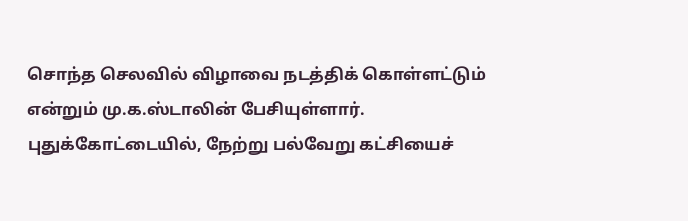சொந்த செலவில் விழாவை நடத்திக் கொள்ளட்டும் என்றும் மு.க.ஸ்டாலின் பேசியுள்ளார்.
புதுக்கோட்டையில், நேற்று பல்வேறு கட்சியைச்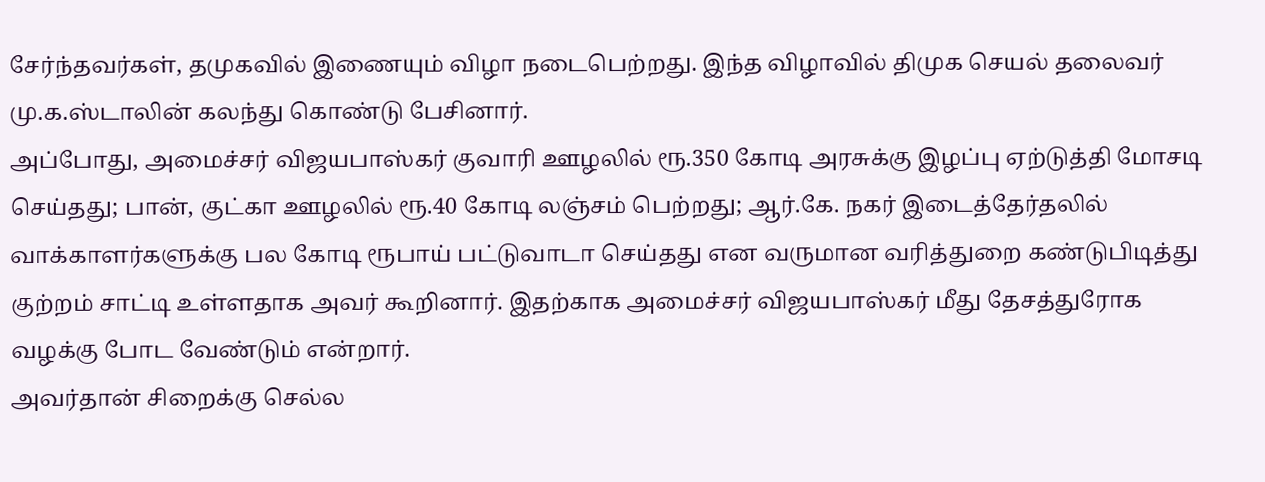சேர்ந்தவர்கள், தமுகவில் இணையும் விழா நடைபெற்றது. இந்த விழாவில் திமுக செயல் தலைவர் மு.க.ஸ்டாலின் கலந்து கொண்டு பேசினார்.
அப்போது, அமைச்சர் விஜயபாஸ்கர் குவாரி ஊழலில் ரூ.350 கோடி அரசுக்கு இழப்பு ஏற்டுத்தி மோசடி செய்தது; பான், குட்கா ஊழலில் ரூ.40 கோடி லஞ்சம் பெற்றது; ஆர்.கே. நகர் இடைத்தேர்தலில் வாக்காளர்களுக்கு பல கோடி ரூபாய் பட்டுவாடா செய்தது என வருமான வரித்துறை கண்டுபிடித்து குற்றம் சாட்டி உள்ளதாக அவர் கூறினார். இதற்காக அமைச்சர் விஜயபாஸ்கர் மீது தேசத்துரோக வழக்கு போட வேண்டும் என்றார்.
அவர்தான் சிறைக்கு செல்ல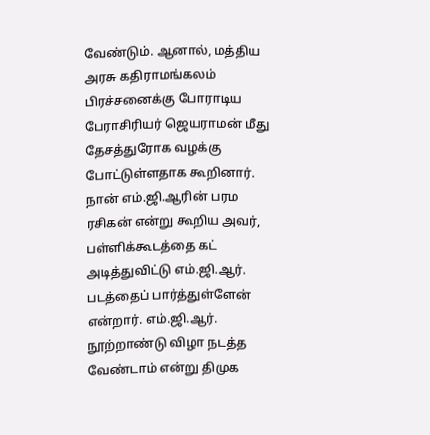வேண்டும். ஆனால், மத்திய அரசு கதிராமங்கலம் பிரச்சனைக்கு போராடிய பேராசிரியர் ஜெயராமன் மீது தேசத்துரோக வழக்கு போட்டுள்ளதாக கூறினார்.
நான் எம்.ஜி.ஆரின் பரம ரசிகன் என்று கூறிய அவர், பள்ளிக்கூடத்தை கட் அடித்துவிட்டு எம்.ஜி.ஆர். படத்தைப் பார்த்துள்ளேன் என்றார். எம்.ஜி.ஆர். நூற்றாண்டு விழா நடத்த வேண்டாம் என்று திமுக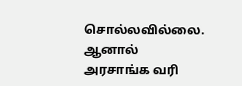சொல்லவில்லை. ஆனால் அரசாங்க வரி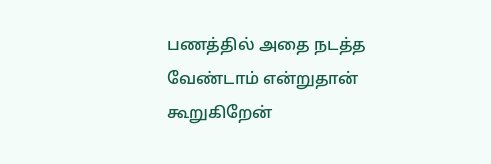பணத்தில் அதை நடத்த வேண்டாம் என்றுதான் கூறுகிறேன்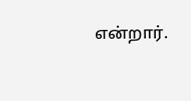என்றார்.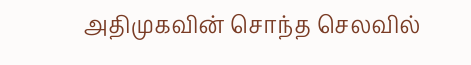அதிமுகவின் சொந்த செலவில்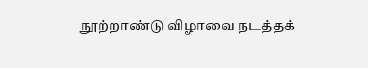நூற்றாண்டு விழாவை நடத்தக்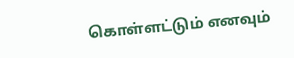கொள்ளட்டும் எனவும்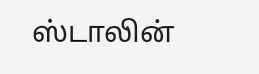ஸ்டாலின்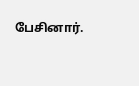பேசினார்.